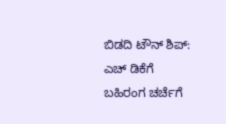ಬಿಡದಿ ಟೌನ್ ಶಿಪ್: ಎಚ್ ಡಿಕೆಗೆ ಬಹಿರಂಗ ಚರ್ಚೆಗೆ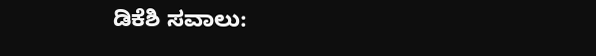ಡಿಕೆಶಿ ಸವಾಲು: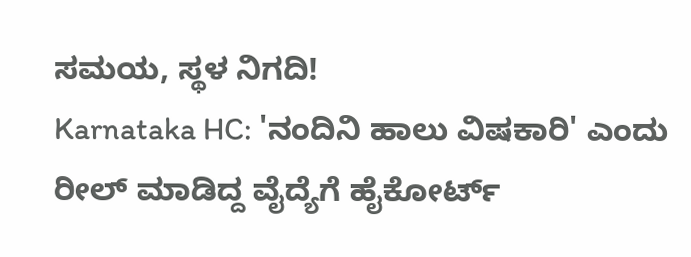ಸಮಯ, ಸ್ಥಳ ನಿಗದಿ!
Karnataka HC: 'ನಂದಿನಿ ಹಾಲು ವಿಷಕಾರಿ' ಎಂದು ರೀಲ್ ಮಾಡಿದ್ದ ವೈದ್ಯೆಗೆ ಹೈಕೋರ್ಟ್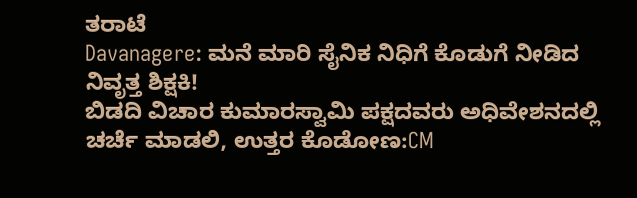ತರಾಟೆ
Davanagere: ಮನೆ ಮಾರಿ ಸೈನಿಕ ನಿಧಿಗೆ ಕೊಡುಗೆ ನೀಡಿದ ನಿವೃತ್ತ ಶಿಕ್ಷಕಿ!
ಬಿಡದಿ ವಿಚಾರ ಕುಮಾರಸ್ವಾಮಿ ಪಕ್ಷದವರು ಅಧಿವೇಶನದಲ್ಲಿ ಚರ್ಚೆ ಮಾಡಲಿ, ಉತ್ತರ ಕೊಡೋಣ:CM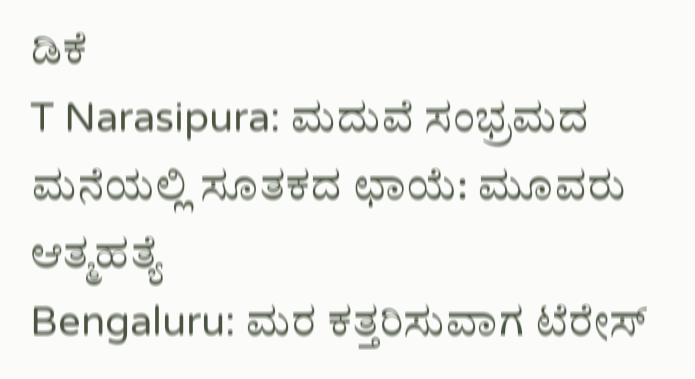ಡಿಕೆ
T Narasipura: ಮದುವೆ ಸಂಭ್ರಮದ ಮನೆಯಲ್ಲಿ ಸೂತಕದ ಛಾಯೆ: ಮೂವರು ಆತ್ಮಹತ್ಯೆ
Bengaluru: ಮರ ಕತ್ತರಿಸುವಾಗ ಟೆರೇಸ್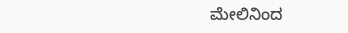ಮೇಲಿನಿಂದ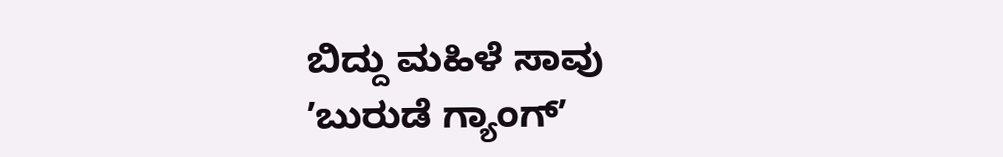ಬಿದ್ದು ಮಹಿಳೆ ಸಾವು
ʼಬುರುಡೆ ಗ್ಯಾಂಗ್ʼ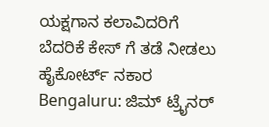ಯಕ್ಷಗಾನ ಕಲಾವಿದರಿಗೆ ಬೆದರಿಕೆ ಕೇಸ್ ಗೆ ತಡೆ ನೀಡಲು ಹೈಕೋರ್ಟ್ ನಕಾರ
Bengaluru: ಜಿಮ್ ಟ್ರೈನರ್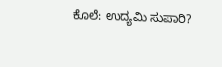ಕೊಲೆ: ಉದ್ಯಮಿ ಸುಪಾರಿ?